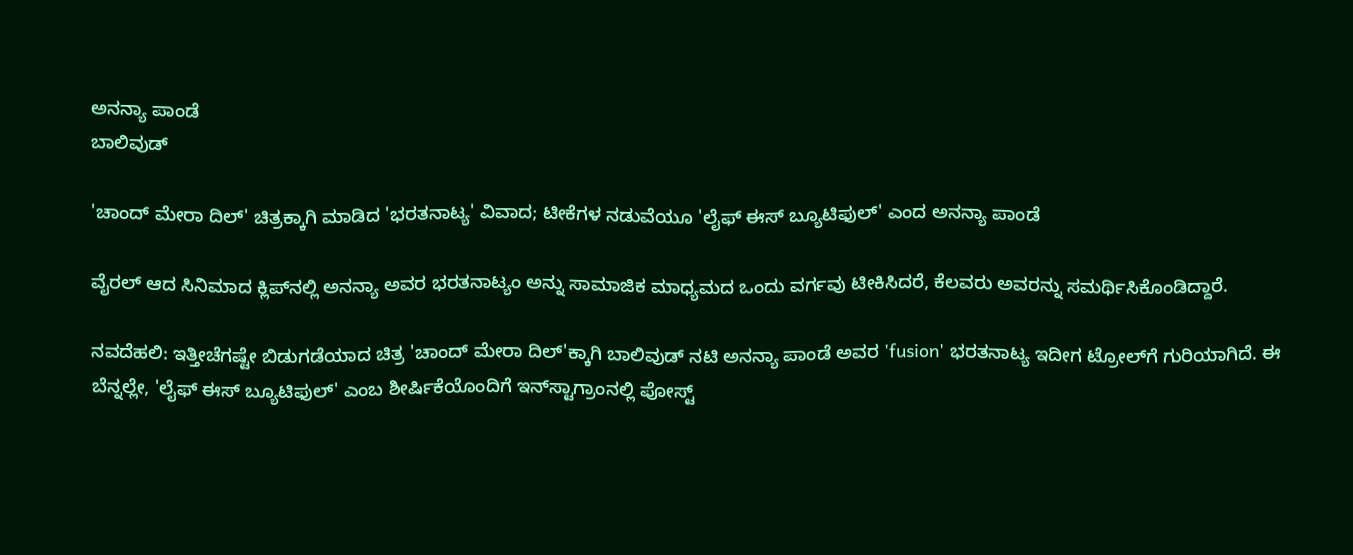ಅನನ್ಯಾ ಪಾಂಡೆ
ಬಾಲಿವುಡ್

'ಚಾಂದ್ ಮೇರಾ ದಿಲ್' ಚಿತ್ರಕ್ಕಾಗಿ ಮಾಡಿದ 'ಭರತನಾಟ್ಯ' ವಿವಾದ; ಟೀಕೆಗಳ ನಡುವೆಯೂ 'ಲೈಫ್ ಈಸ್ ಬ್ಯೂಟಿಫುಲ್' ಎಂದ ಅನನ್ಯಾ ಪಾಂಡೆ

ವೈರಲ್ ಆದ ಸಿನಿಮಾದ ಕ್ಲಿಪ್‌ನಲ್ಲಿ ಅನನ್ಯಾ ಅವರ ಭರತನಾಟ್ಯಂ ಅನ್ನು ಸಾಮಾಜಿಕ ಮಾಧ್ಯಮದ ಒಂದು ವರ್ಗವು ಟೀಕಿಸಿದರೆ, ಕೆಲವರು ಅವರನ್ನು ಸಮರ್ಥಿಸಿಕೊಂಡಿದ್ದಾರೆ.

ನವದೆಹಲಿ: ಇತ್ತೀಚೆಗಷ್ಟೇ ಬಿಡುಗಡೆಯಾದ ಚಿತ್ರ 'ಚಾಂದ್ ಮೇರಾ ದಿಲ್'ಕ್ಕಾಗಿ ಬಾಲಿವುಡ್ ನಟಿ ಅನನ್ಯಾ ಪಾಂಡೆ ಅವರ 'fusion' ಭರತನಾಟ್ಯ ಇದೀಗ ಟ್ರೋಲ್‌ಗೆ ಗುರಿಯಾಗಿದೆ. ಈ ಬೆನ್ನಲ್ಲೇ, 'ಲೈಫ್ ಈಸ್ ಬ್ಯೂಟಿಫುಲ್' ಎಂಬ ಶೀರ್ಷಿಕೆಯೊಂದಿಗೆ ಇನ್‌ಸ್ಟಾಗ್ರಾಂನಲ್ಲಿ ಪೋಸ್ಟ್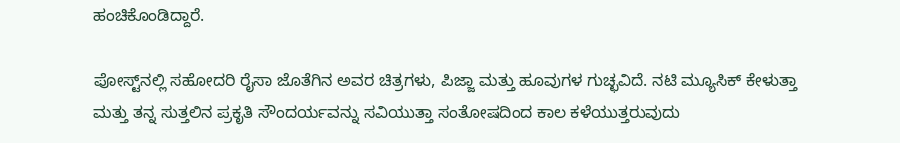ಹಂಚಿಕೊಂಡಿದ್ದಾರೆ.

ಪೋಸ್ಟ್‌ನಲ್ಲಿ ಸಹೋದರಿ ರೈಸಾ ಜೊತೆಗಿನ ಅವರ ಚಿತ್ರಗಳು, ಪಿಜ್ಜಾ ಮತ್ತು ಹೂವುಗಳ ಗುಚ್ಛವಿದೆ. ನಟಿ ಮ್ಯೂಸಿಕ್ ಕೇಳುತ್ತಾ ಮತ್ತು ತನ್ನ ಸುತ್ತಲಿನ ಪ್ರಕೃತಿ ಸೌಂದರ್ಯವನ್ನು ಸವಿಯುತ್ತಾ ಸಂತೋಷದಿಂದ ಕಾಲ ಕಳೆಯುತ್ತರುವುದು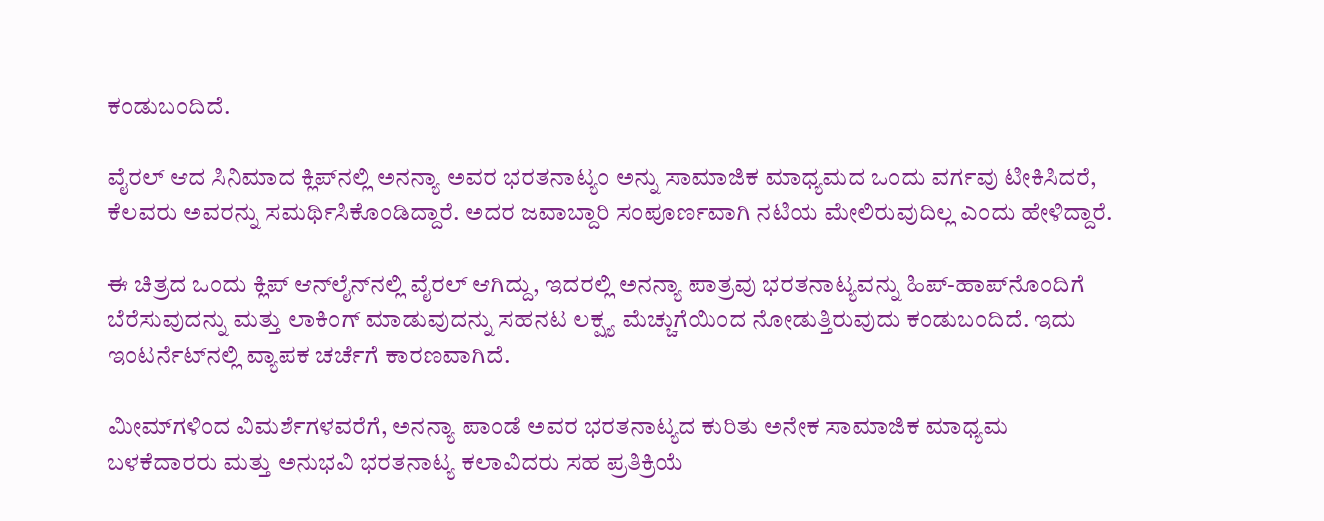ಕಂಡುಬಂದಿದೆ.

ವೈರಲ್ ಆದ ಸಿನಿಮಾದ ಕ್ಲಿಪ್‌ನಲ್ಲಿ ಅನನ್ಯಾ ಅವರ ಭರತನಾಟ್ಯಂ ಅನ್ನು ಸಾಮಾಜಿಕ ಮಾಧ್ಯಮದ ಒಂದು ವರ್ಗವು ಟೀಕಿಸಿದರೆ, ಕೆಲವರು ಅವರನ್ನು ಸಮರ್ಥಿಸಿಕೊಂಡಿದ್ದಾರೆ. ಅದರ ಜವಾಬ್ದಾರಿ ಸಂಪೂರ್ಣವಾಗಿ ನಟಿಯ ಮೇಲಿರುವುದಿಲ್ಲ ಎಂದು ಹೇಳಿದ್ದಾರೆ.

ಈ ಚಿತ್ರದ ಒಂದು ಕ್ಲಿಪ್ ಆನ್‌ಲೈನ್‌ನಲ್ಲಿ ವೈರಲ್ ಆಗಿದ್ದು, ಇದರಲ್ಲಿ ಅನನ್ಯಾ ಪಾತ್ರವು ಭರತನಾಟ್ಯವನ್ನು ಹಿಪ್-ಹಾಪ್‌ನೊಂದಿಗೆ ಬೆರೆಸುವುದನ್ನು ಮತ್ತು ಲಾಕಿಂಗ್ ಮಾಡುವುದನ್ನು ಸಹನಟ ಲಕ್ಷ್ಯ ಮೆಚ್ಚುಗೆಯಿಂದ ನೋಡುತ್ತಿರುವುದು ಕಂಡುಬಂದಿದೆ. ಇದು ಇಂಟರ್ನೆಟ್‌ನಲ್ಲಿ ವ್ಯಾಪಕ ಚರ್ಚೆಗೆ ಕಾರಣವಾಗಿದೆ.

ಮೀಮ್‌ಗಳಿಂದ ವಿಮರ್ಶೆಗಳವರೆಗೆ, ಅನನ್ಯಾ ಪಾಂಡೆ ಅವರ ಭರತನಾಟ್ಯದ ಕುರಿತು ಅನೇಕ ಸಾಮಾಜಿಕ ಮಾಧ್ಯಮ ಬಳಕೆದಾರರು ಮತ್ತು ಅನುಭವಿ ಭರತನಾಟ್ಯ ಕಲಾವಿದರು ಸಹ ಪ್ರತಿಕ್ರಿಯೆ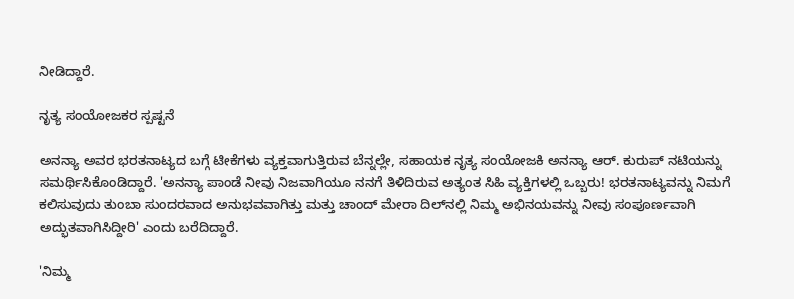ನೀಡಿದ್ದಾರೆ.

ನೃತ್ಯ ಸಂಯೋಜಕರ ಸ್ಪಷ್ಟನೆ

ಅನನ್ಯಾ ಅವರ ಭರತನಾಟ್ಯದ ಬಗ್ಗೆ ಟೀಕೆಗಳು ವ್ಯಕ್ತವಾಗುತ್ತಿರುವ ಬೆನ್ನಲ್ಲೇ, ಸಹಾಯಕ ನೃತ್ಯ ಸಂಯೋಜಕಿ ಅನನ್ಯಾ ಆರ್. ಕುರುಪ್ ನಟಿಯನ್ನು ಸಮರ್ಥಿಸಿಕೊಂಡಿದ್ದಾರೆ. 'ಅನನ್ಯಾ ಪಾಂಡೆ ನೀವು ನಿಜವಾಗಿಯೂ ನನಗೆ ತಿಳಿದಿರುವ ಅತ್ಯಂತ ಸಿಹಿ ವ್ಯಕ್ತಿಗಳಲ್ಲಿ ಒಬ್ಬರು! ಭರತನಾಟ್ಯವನ್ನು ನಿಮಗೆ ಕಲಿಸುವುದು ತುಂಬಾ ಸುಂದರವಾದ ಅನುಭವವಾಗಿತ್ತು ಮತ್ತು ಚಾಂದ್ ಮೇರಾ ದಿಲ್‌ನಲ್ಲಿ ನಿಮ್ಮ ಅಭಿನಯವನ್ನು ನೀವು ಸಂಪೂರ್ಣವಾಗಿ ಅದ್ಭುತವಾಗಿಸಿದ್ದೀರಿ' ಎಂದು ಬರೆದಿದ್ದಾರೆ.

'ನಿಮ್ಮ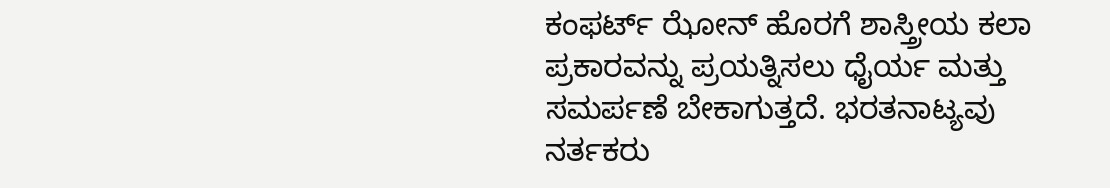ಕಂಫರ್ಟ್ ಝೋನ್ ಹೊರಗೆ ಶಾಸ್ತ್ರೀಯ ಕಲಾ ಪ್ರಕಾರವನ್ನು ಪ್ರಯತ್ನಿಸಲು ಧೈರ್ಯ ಮತ್ತು ಸಮರ್ಪಣೆ ಬೇಕಾಗುತ್ತದೆ. ಭರತನಾಟ್ಯವು ನರ್ತಕರು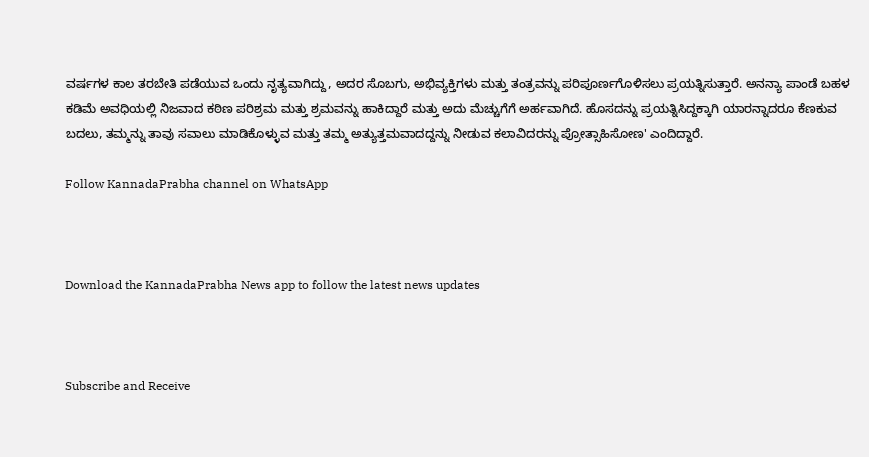ವರ್ಷಗಳ ಕಾಲ ತರಬೇತಿ ಪಡೆಯುವ ಒಂದು ನೃತ್ಯವಾಗಿದ್ದು, ಅದರ ಸೊಬಗು, ಅಭಿವ್ಯಕ್ತಿಗಳು ಮತ್ತು ತಂತ್ರವನ್ನು ಪರಿಪೂರ್ಣಗೊಳಿಸಲು ಪ್ರಯತ್ನಿಸುತ್ತಾರೆ. ಅನನ್ಯಾ ಪಾಂಡೆ ಬಹಳ ಕಡಿಮೆ ಅವಧಿಯಲ್ಲಿ ನಿಜವಾದ ಕಠಿಣ ಪರಿಶ್ರಮ ಮತ್ತು ಶ್ರಮವನ್ನು ಹಾಕಿದ್ದಾರೆ ಮತ್ತು ಅದು ಮೆಚ್ಚುಗೆಗೆ ಅರ್ಹವಾಗಿದೆ. ಹೊಸದನ್ನು ಪ್ರಯತ್ನಿಸಿದ್ದಕ್ಕಾಗಿ ಯಾರನ್ನಾದರೂ ಕೆಣಕುವ ಬದಲು, ತಮ್ಮನ್ನು ತಾವು ಸವಾಲು ಮಾಡಿಕೊಳ್ಳುವ ಮತ್ತು ತಮ್ಮ ಅತ್ಯುತ್ತಮವಾದದ್ದನ್ನು ನೀಡುವ ಕಲಾವಿದರನ್ನು ಪ್ರೋತ್ಸಾಹಿಸೋಣ' ಎಂದಿದ್ದಾರೆ.

Follow KannadaPrabha channel on WhatsApp



Download the KannadaPrabha News app to follow the latest news updates



Subscribe and Receive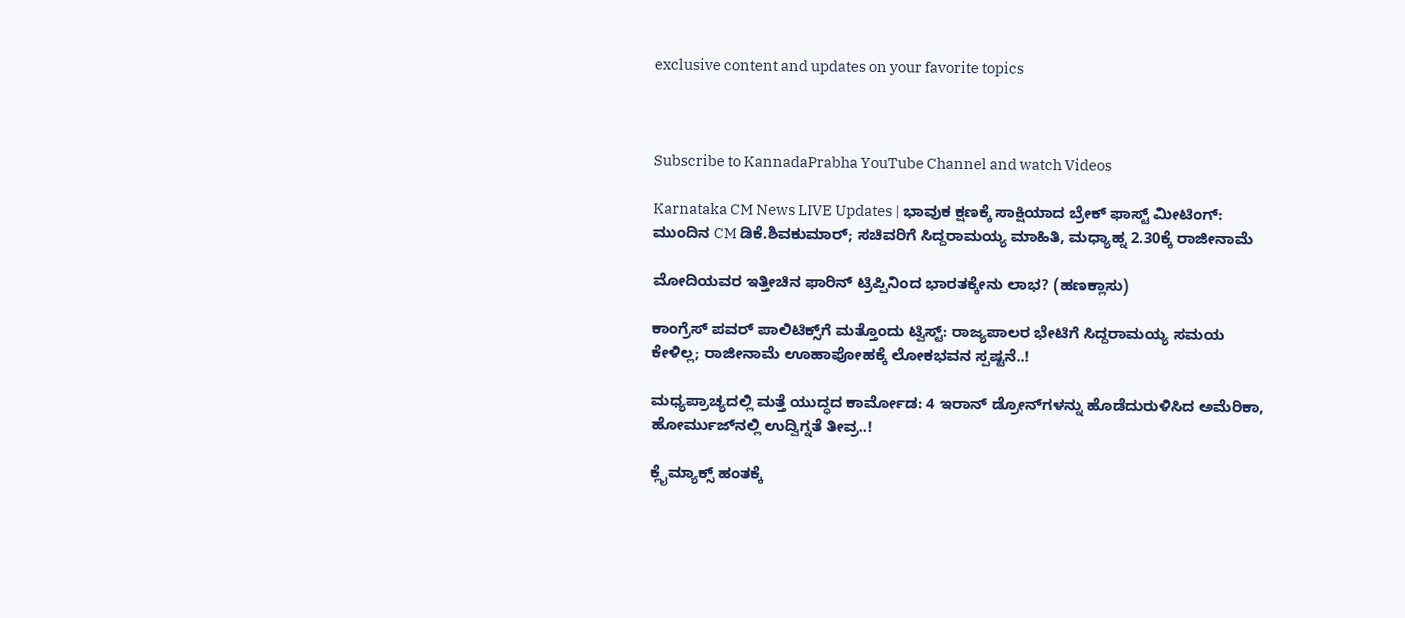exclusive content and updates on your favorite topics



Subscribe to KannadaPrabha YouTube Channel and watch Videos

Karnataka CM News LIVE Updates | ಭಾವುಕ ಕ್ಷಣಕ್ಕೆ ಸಾಕ್ಷಿಯಾದ ಬ್ರೇಕ್ ಫಾಸ್ಟ್ ಮೀಟಿಂಗ್: ಮುಂದಿನ CM ಡಿಕೆ.ಶಿವಕುಮಾರ್; ಸಚಿವರಿಗೆ ಸಿದ್ದರಾಮಯ್ಯ ಮಾಹಿತಿ, ಮಧ್ಯಾಹ್ನ 2.30ಕ್ಕೆ ರಾಜೀನಾಮೆ

ಮೋದಿಯವರ ಇತ್ತೀಚಿನ ಫಾರಿನ್ ಟ್ರಿಪ್ಪಿನಿಂದ ಭಾರತಕ್ಕೇನು ಲಾಭ? (ಹಣಕ್ಲಾಸು)

ಕಾಂಗ್ರೆಸ್‌ ಪವರ್ ಪಾಲಿಟಿಕ್ಸ್‌ಗೆ ಮತ್ತೊಂದು ಟ್ವಿಸ್ಟ್: ರಾಜ್ಯಪಾಲರ ಭೇಟಿಗೆ ಸಿದ್ದರಾಮಯ್ಯ ಸಮಯ ಕೇಳಿಲ್ಲ; ರಾಜೀನಾಮೆ ಊಹಾಪೋಹಕ್ಕೆ ಲೋಕಭವನ ಸ್ಪಷ್ಟನೆ..!

ಮಧ್ಯಪ್ರಾಚ್ಯದಲ್ಲಿ ಮತ್ತೆ ಯುದ್ಧದ ಕಾರ್ಮೋಡ: 4 ಇರಾನ್ ಡ್ರೋನ್‌ಗಳನ್ನು ಹೊಡೆದುರುಳಿಸಿದ ಅಮೆರಿಕಾ, ಹೋರ್ಮುಜ್‌ನಲ್ಲಿ ಉದ್ವಿಗ್ನತೆ ತೀವ್ರ..!

ಕ್ಲೈಮ್ಯಾಕ್ಸ್‌ ಹಂತಕ್ಕೆ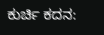ಕುರ್ಚಿ ಕದನ: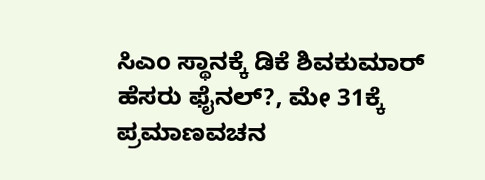ಸಿಎಂ ಸ್ಥಾನಕ್ಕೆ ಡಿಕೆ ಶಿವಕುಮಾರ್ ಹೆಸರು ಫೈನಲ್?, ಮೇ 31ಕ್ಕೆ ಪ್ರಮಾಣವಚನ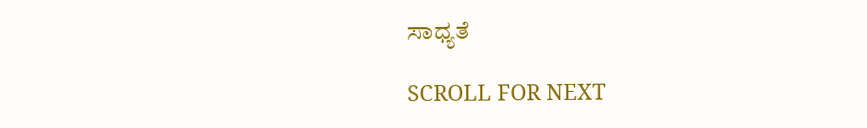ಸಾಧ್ಯತೆ

SCROLL FOR NEXT